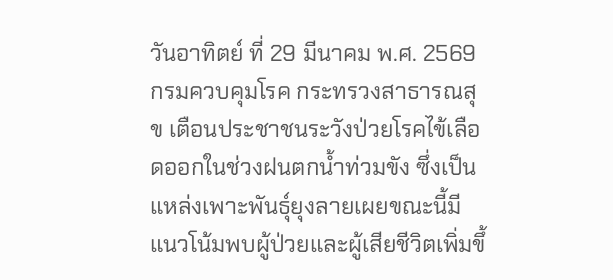วันอาทิตย์ ที่ 29 มีนาคม พ.ศ. 2569
กรมควบคุมโรค กระทรวงสาธารณสุข เตือนประชาชนระวังป่วยโรคไข้เลือดออกในช่วงฝนตกน้ำท่วมขัง ซึ่งเป็นแหล่งเพาะพันธุ์ยุงลายเผยขณะนี้มีแนวโน้มพบผู้ป่วยและผู้เสียชีวิตเพิ่มขึ้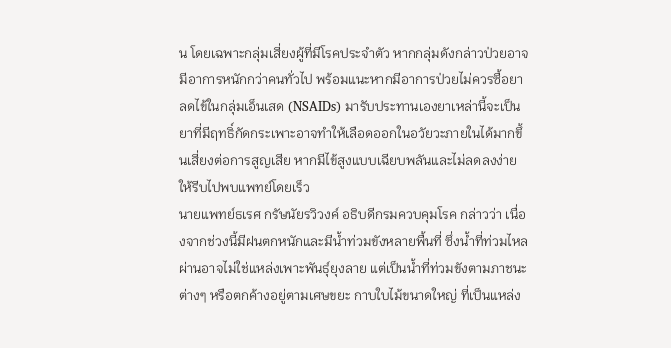น โดยเฉพาะกลุ่มเสี่ยงผู้ที่มีโรคประจำตัว หากกลุ่มดังกล่าวป่วยอาจมีอาการหนักกว่าคนทั่วไป พร้อมแนะหากมีอาการป่วยไม่ควรซื้อยาลดไข้ในกลุ่มเอ็นเสด (NSAIDs) มารับประทานเองยาเหล่านี้จะเป็นยาที่มีฤทธิ์กัดกระเพาะอาจทำให้เลือดออกในอวัยวะภายในได้มากขึ้นเสี่ยงต่อการสูญเสีย หากมีไข้สูงแบบเฉียบพลันและไม่ลดลงง่ายให้รีบไปพบแพทย์โดยเร็ว
นายแพทย์ธเรศ กรัษนัยรวิวงค์ อธิบดีกรมควบคุมโรค กล่าวว่า เนื่องจากช่วงนี้มีฝนตกหนักและมีน้ำท่วมขังหลายพื้นที่ ซึ่งน้ำที่ท่วมไหลผ่านอาจไม่ใช่แหล่งเพาะพันธุ์ยุงลาย แต่เป็นน้ำที่ท่วมขังตามภาชนะต่างๆ หรือตกค้างอยู่ตามเศษขยะ กาบใบไม้ขนาดใหญ่ ที่เป็นแหล่ง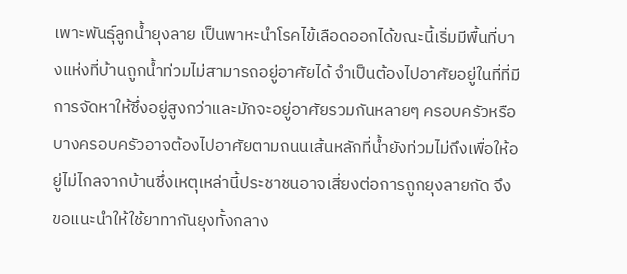เพาะพันธุ์ลูกน้ำยุงลาย เป็นพาหะนำโรคไข้เลือดออกได้ขณะนี้เริ่มมีพื้นที่บางแห่งที่บ้านถูกน้ำท่วมไม่สามารถอยู่อาศัยได้ จำเป็นต้องไปอาศัยอยู่ในที่ที่มีการจัดหาให้ซึ่งอยู่สูงกว่าและมักจะอยู่อาศัยรวมกันหลายๆ ครอบครัวหรือบางครอบครัวอาจต้องไปอาศัยตามถนนเส้นหลักที่น้ำยังท่วมไม่ถึงเพื่อให้อยู่ไม่ไกลจากบ้านซึ่งเหตุเหล่านี้ประชาชนอาจเสี่ยงต่อการถูกยุงลายกัด จึงขอแนะนำให้ใช้ยาทากันยุงทั้งกลาง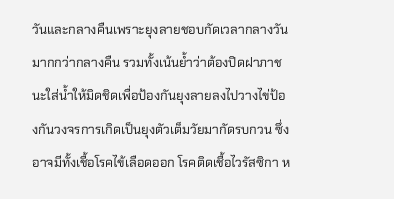วันและกลางคืนเพราะยุงลายชอบกัดเวลากลางวันมากกว่ากลางคืน รวมทั้งเน้นย้ำว่าต้องปิดฝาภาชนะใส่น้ำให้มิดชิดเพื่อป้องกันยุงลายลงไปวางไข่ป้องกันวงจรการเกิดเป็นยุงตัวเต็มวัยมากัดรบกวน ซึ่งอาจมีทั้งเชื้อโรคไข้เลือดออก โรคติดเชื้อไวรัสซิกา ห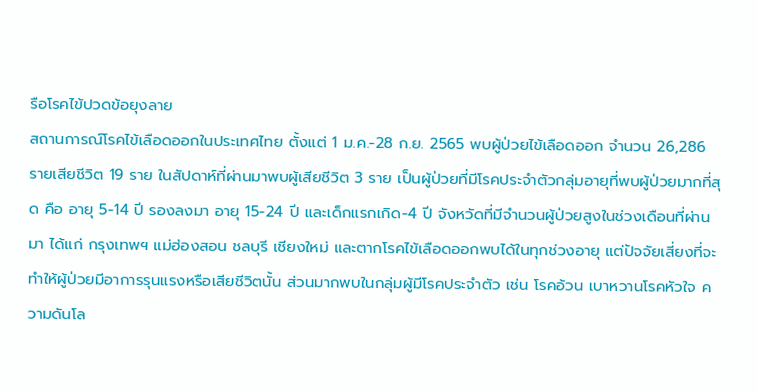รือโรคไข้ปวดข้อยุงลาย
สถานการณ์โรคไข้เลือดออกในประเทศไทย ตั้งแต่ 1 ม.ค.-28 ก.ย. 2565 พบผู้ป่วยไข้เลือดออก จำนวน 26,286 รายเสียชีวิต 19 ราย ในสัปดาห์ที่ผ่านมาพบผู้เสียชีวิต 3 ราย เป็นผู้ป่วยที่มีโรคประจำตัวกลุ่มอายุที่พบผู้ป่วยมากที่สุด คือ อายุ 5-14 ปี รองลงมา อายุ 15-24 ปี และเด็กแรกเกิด-4 ปี จังหวัดที่มีจำนวนผู้ป่วยสูงในช่วงเดือนที่ผ่านมา ได้แก่ กรุงเทพฯ แม่ฮ่องสอน ชลบุรี เชียงใหม่ และตากโรคไข้เลือดออกพบได้ในทุกช่วงอายุ แต่ปัจจัยเสี่ยงที่จะทำให้ผู้ป่วยมีอาการรุนแรงหรือเสียชีวิตนั้น ส่วนมากพบในกลุ่มผู้มีโรคประจำตัว เช่น โรคอ้วน เบาหวานโรคหัวใจ ความดันโล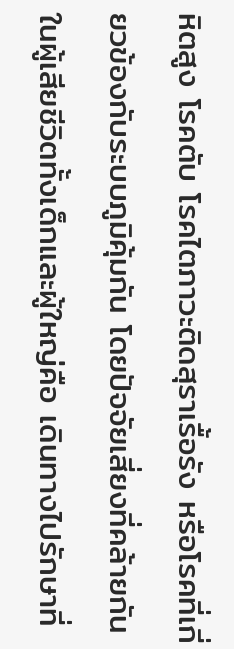หิตสูง โรคตับ โรคไตภาวะติดสุราเรื้อรัง หรือโรคที่เกี่ยวข้องกับระบบภูมิคุ้มกัน โดยปัจจัยเสี่ยงที่คล้ายกันในผู้เสียชีวิตทั้งเด็กและผู้ใหญ่คือ เดินทางไปรักษาที่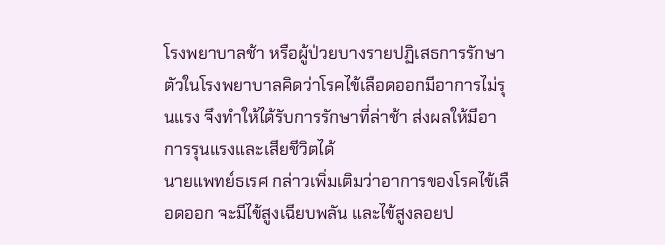โรงพยาบาลช้า หรือผู้ป่วยบางรายปฏิเสธการรักษาตัวในโรงพยาบาลคิดว่าโรคไข้เลือดออกมีอาการไม่รุนแรง จึงทำให้ได้รับการรักษาที่ล่าช้า ส่งผลให้มีอาการรุนแรงและเสียชีวิตได้
นายแพทย์ธเรศ กล่าวเพิ่มเติมว่าอาการของโรคไข้เลือดออก จะมีไข้สูงเฉียบพลัน และไข้สูงลอยป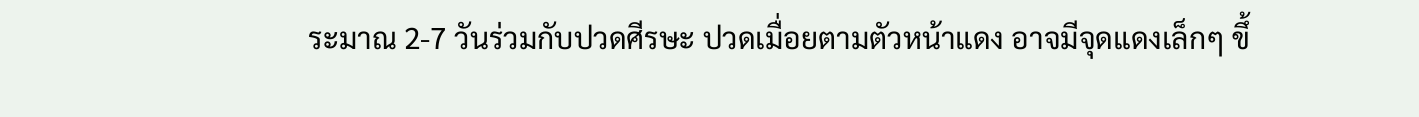ระมาณ 2-7 วันร่วมกับปวดศีรษะ ปวดเมื่อยตามตัวหน้าแดง อาจมีจุดแดงเล็กๆ ขึ้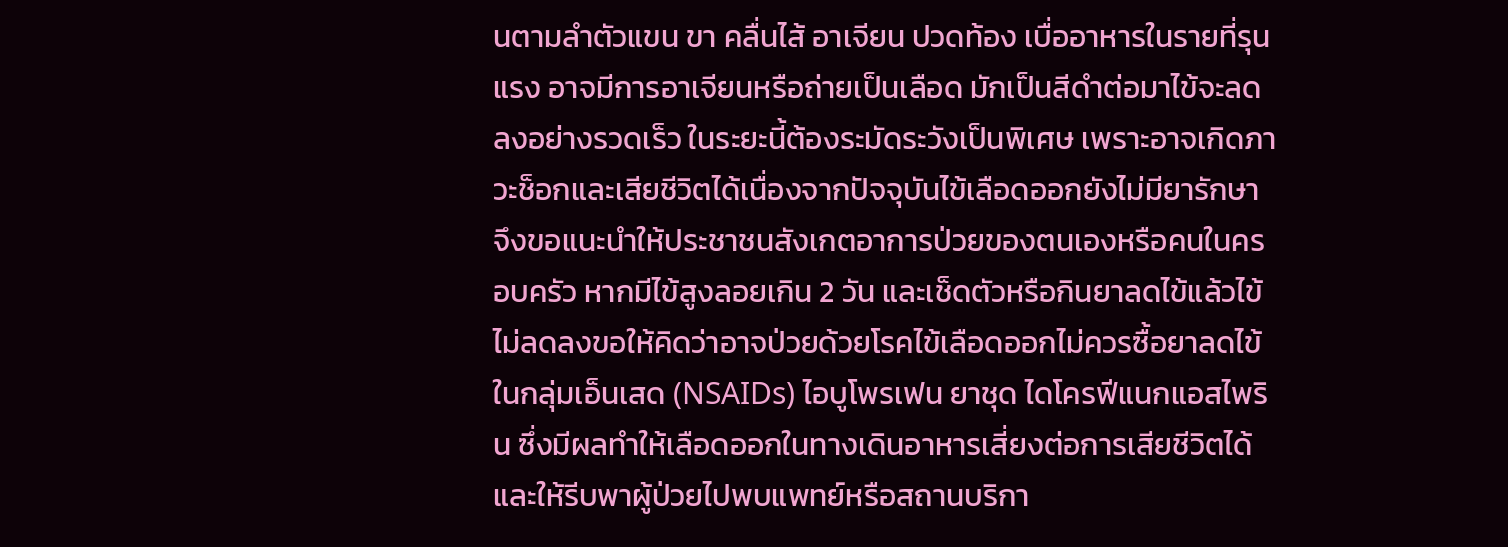นตามลำตัวแขน ขา คลื่นไส้ อาเจียน ปวดท้อง เบื่ออาหารในรายที่รุนแรง อาจมีการอาเจียนหรือถ่ายเป็นเลือด มักเป็นสีดำต่อมาไข้จะลดลงอย่างรวดเร็ว ในระยะนี้ต้องระมัดระวังเป็นพิเศษ เพราะอาจเกิดภาวะช็อกและเสียชีวิตได้เนื่องจากปัจจุบันไข้เลือดออกยังไม่มียารักษา จึงขอแนะนำให้ประชาชนสังเกตอาการป่วยของตนเองหรือคนในครอบครัว หากมีไข้สูงลอยเกิน 2 วัน และเช็ดตัวหรือกินยาลดไข้แล้วไข้ไม่ลดลงขอให้คิดว่าอาจป่วยด้วยโรคไข้เลือดออกไม่ควรซื้อยาลดไข้ในกลุ่มเอ็นเสด (NSAIDs) ไอบูโพรเฟน ยาชุด ไดโครฟีแนกแอสไพริน ซึ่งมีผลทำให้เลือดออกในทางเดินอาหารเสี่ยงต่อการเสียชีวิตได้ และให้รีบพาผู้ป่วยไปพบแพทย์หรือสถานบริกา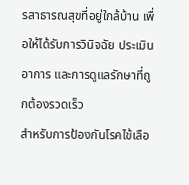รสาธารณสุขที่อยู่ใกล้บ้าน เพื่อให้ได้รับการวินิจฉัย ประเมินอาการ และการดูแลรักษาที่ถูกต้องรวดเร็ว
สำหรับการป้องกันโรคไข้เลือ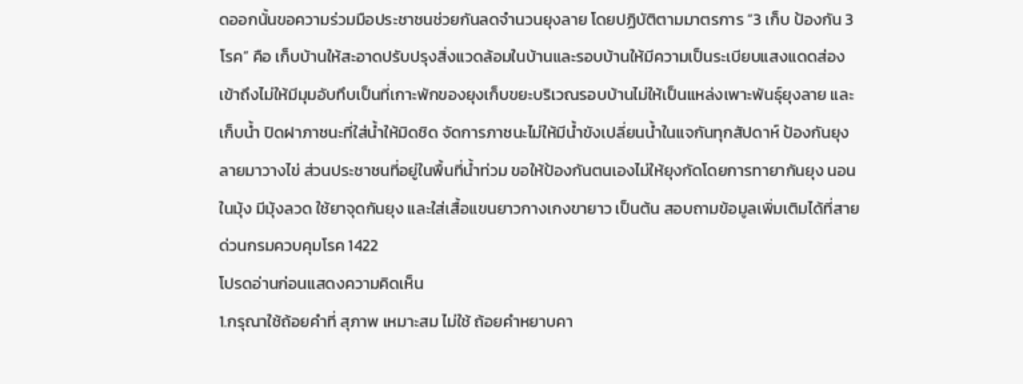ดออกนั้นขอความร่วมมือประชาชนช่วยกันลดจำนวนยุงลาย โดยปฏิบัติตามมาตรการ “3 เก็บ ป้องกัน 3 โรค” คือ เก็บบ้านให้สะอาดปรับปรุงสิ่งแวดล้อมในบ้านและรอบบ้านให้มีความเป็นระเบียบแสงแดดส่องเข้าถึงไม่ให้มีมุมอับทึบเป็นที่เกาะพักของยุงเก็บขยะบริเวณรอบบ้านไม่ให้เป็นแหล่งเพาะพันธุ์ยุงลาย และ เก็บน้ำ ปิดฝาภาชนะที่ใส่น้ำให้มิดชิด จัดการภาชนะไม่ให้มีน้ำขังเปลี่ยนน้ำในแจกันทุกสัปดาห์ ป้องกันยุงลายมาวางไข่ ส่วนประชาชนที่อยู่ในพื้นที่น้ำท่วม ขอให้ป้องกันตนเองไม่ให้ยุงกัดโดยการทายากันยุง นอนในมุ้ง มีมุ้งลวด ใช้ยาจุดกันยุง และใส่เสื้อแขนยาวกางเกงขายาว เป็นต้น สอบถามข้อมูลเพิ่มเติมได้ที่สายด่วนกรมควบคุมโรค 1422
โปรดอ่านก่อนแสดงความคิดเห็น
1.กรุณาใช้ถ้อยคำที่ สุภาพ เหมาะสม ไม่ใช้ ถ้อยคำหยาบคา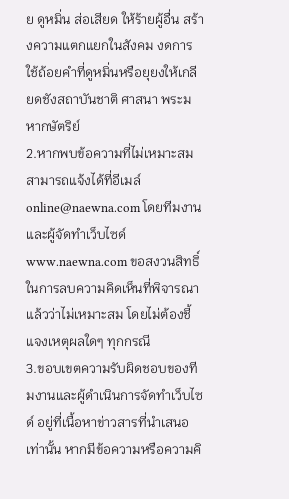ย ดูหมิ่น ส่อเสียด ให้ร้ายผู้อื่น สร้างความแตกแยกในสังคม งดการใช้ถ้อยคำที่ดูหมิ่นหรือยุยงให้เกลียดชังสถาบันชาติ ศาสนา พระมหากษัตริย์
2.หากพบข้อความที่ไม่เหมาะสม สามารถแจ้งได้ที่อีเมล์ online@naewna.com โดยทีมงานและผู้จัดทำเว็บไซด์ www.naewna.com ขอสงวนสิทธิ์ในการลบความคิดเห็นที่พิจารณาแล้วว่าไม่เหมาะสม โดยไม่ต้องชี้แจงเหตุผลใดๆ ทุกกรณี
3.ขอบเขตความรับผิดชอบของทีมงานและผู้ดำเนินการจัดทำเว็บไซด์ อยู่ที่เนื้อหาข่าวสารที่นำเสนอเท่านั้น หากมีข้อความหรือความคิ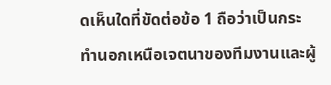ดเห็นใดที่ขัดต่อข้อ 1 ถือว่าเป็นกระทำนอกเหนือเจตนาของทีมงานและผู้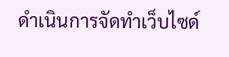ดำเนินการจัดทำเว็บไซด์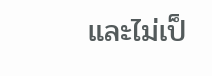และไม่เป็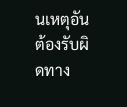นเหตุอันต้องรับผิดทาง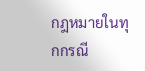กฎหมายในทุกกรณี